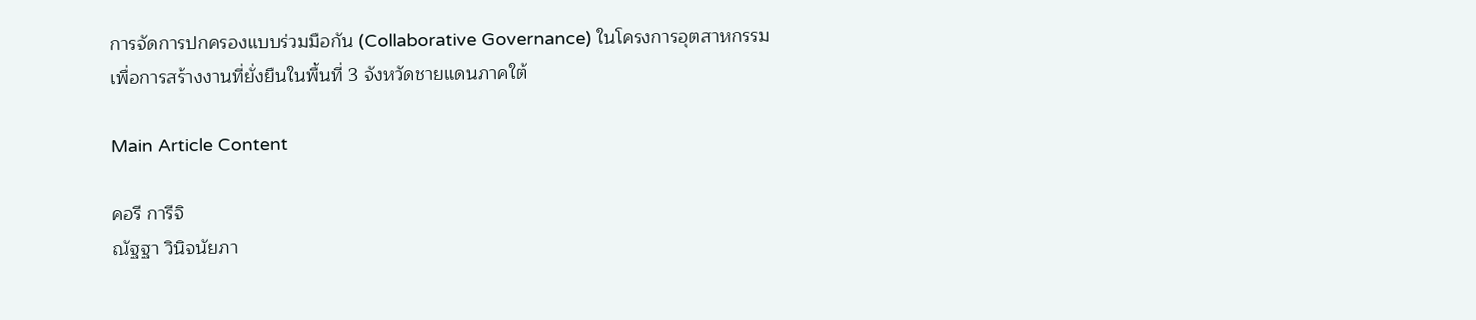การจัดการปกครองแบบร่วมมือกัน (Collaborative Governance) ในโครงการอุตสาหกรรมเพื่อการสร้างงานที่ยั่งยืนในพื้นที่ 3 จังหวัดชายแดนภาคใต้

Main Article Content

คอรี การีจิ
ณัฐฐา วินิจนัยภา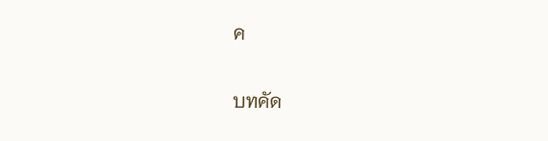ค

บทคัด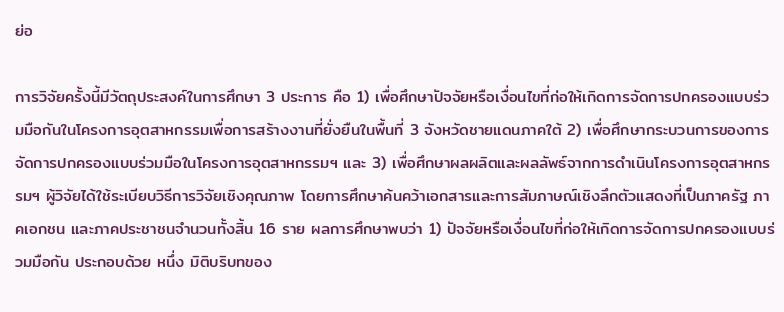ย่อ

การวิจัยครั้งนี้มีวัตถุประสงค์ในการศึกษา 3 ประการ คือ 1) เพื่อศึกษาปัจจัยหรือเงื่อนไขที่ก่อให้เกิดการจัดการปกครองแบบร่วมมือกันในโครงการอุตสาหกรรมเพื่อการสร้างงานที่ยั่งยืนในพื้นที่ 3 จังหวัดชายแดนภาคใต้ 2) เพื่อศึกษากระบวนการของการจัดการปกครองแบบร่วมมือในโครงการอุตสาหกรรมฯ และ 3) เพื่อศึกษาผลผลิตและผลลัพธ์จากการดำเนินโครงการอุตสาหกรรมฯ ผู้วิจัยได้ใช้ระเบียบวิธีการวิจัยเชิงคุณภาพ โดยการศึกษาค้นคว้าเอกสารและการสัมภาษณ์เชิงลึกตัวแสดงที่เป็นภาครัฐ ภาคเอกชน และภาคประชาชนจำนวนทั้งสิ้น 16 ราย ผลการศึกษาพบว่า 1) ปัจจัยหรือเงื่อนไขที่ก่อให้เกิดการจัดการปกครองแบบร่วมมือกัน ประกอบด้วย หนึ่ง มิติบริบทของ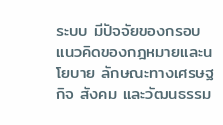ระบบ มีปัจจัยของกรอบแนวคิดของกฎหมายและนโยบาย ลักษณะทางเศรษฐกิจ สังคม และวัฒนธรรม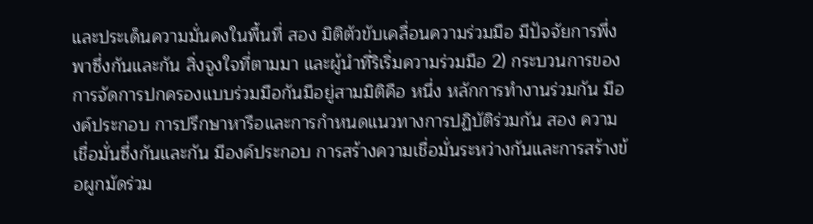และประเด็นความมั่นคงในพื้นที่ สอง มิติตัวขับเคลื่อนความร่วมมือ มีปัจจัยการพึ่งพาซึ่งกันและกัน สิ่งจูงใจที่ตามมา และผู้นำที่ริเริ่มความร่วมมือ 2) กระบวนการของการจัดการปกครองแบบร่วมมือกันมีอยู่สามมิติคือ หนึ่ง หลักการทำงานร่วมกัน มีองค์ประกอบ การปรึกษาหารือและการกำหนดแนวทางการปฏิบัติร่วมกัน สอง ความเชื่อมั่นซึ่งกันและกัน มีองค์ประกอบ การสร้างความเชื่อมั่นระหว่างกันและการสร้างข้อผูกมัดร่วม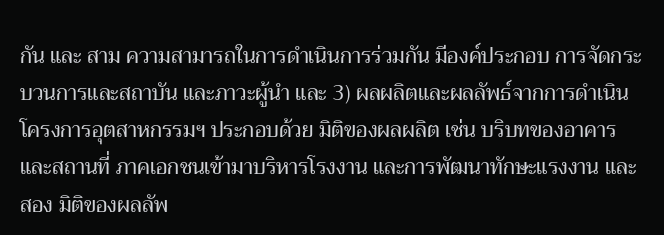กัน และ สาม ความสามารถในการดำเนินการร่วมกัน มีองค์ประกอบ การจัดกระบวนการและสถาบัน และภาวะผู้นำ และ 3) ผลผลิตและผลลัพธ์จากการดำเนินโครงการอุตสาหกรรมฯ ประกอบด้วย มิติของผลผลิต เช่น บริบทของอาคารและสถานที่ ภาคเอกชนเข้ามาบริหารโรงงาน และการพัฒนาทักษะแรงงาน และ สอง มิติของผลลัพ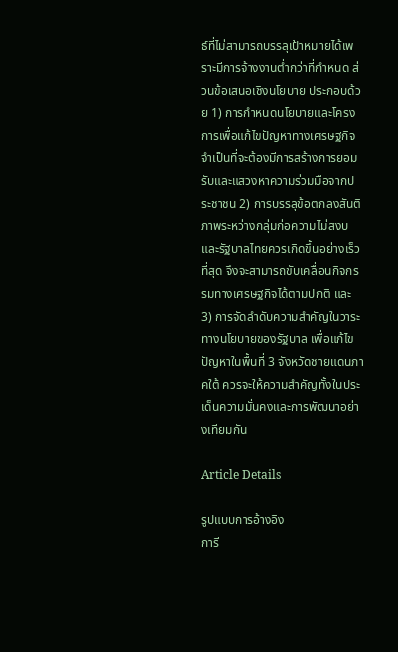ธ์ที่ไม่สามารถบรรลุเป้าหมายได้เพราะมีการจ้างงานต่ำกว่าที่กำหนด ส่วนข้อเสนอเชิงนโยบาย ประกอบด้วย 1) การกำหนดนโยบายและโครงการเพื่อแก้ไขปัญหาทางเศรษฐกิจ จำเป็นที่จะต้องมีการสร้างการยอมรับและแสวงหาความร่วมมือจากประชาชน 2) การบรรลุข้อตกลงสันติภาพระหว่างกลุ่มก่อความไม่สงบและรัฐบาลไทยควรเกิดขึ้นอย่างเร็วที่สุด จึงจะสามารถขับเคลื่อนกิจกรรมทางเศรษฐกิจได้ตามปกติ และ 3) การจัดลำดับความสำคัญในวาระทางนโยบายของรัฐบาล เพื่อแก้ไขปัญหาในพื้นที่ 3 จังหวัดชายแดนภาคใต้ ควรจะให้ความสำคัญทั้งในประเด็นความมั่นคงและการพัฒนาอย่างเทียมกัน

Article Details

รูปแบบการอ้างอิง
การี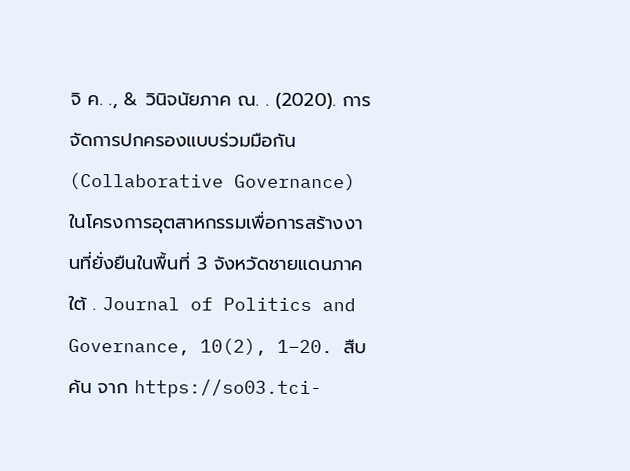จิ ค. ., & วินิจนัยภาค ณ. . (2020). การจัดการปกครองแบบร่วมมือกัน (Collaborative Governance) ในโครงการอุตสาหกรรมเพื่อการสร้างงานที่ยั่งยืนในพื้นที่ 3 จังหวัดชายแดนภาคใต้ . Journal of Politics and Governance, 10(2), 1–20. สืบค้น จาก https://so03.tci-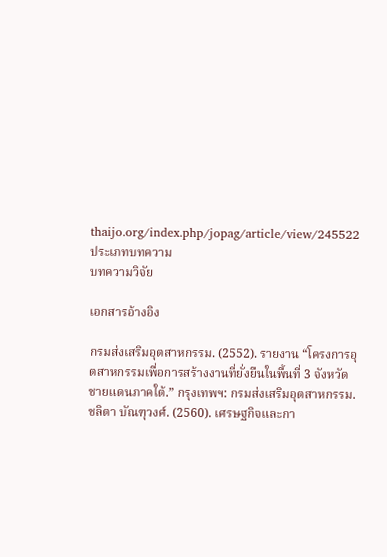thaijo.org/index.php/jopag/article/view/245522
ประเภทบทความ
บทความวิจัย

เอกสารอ้างอิง

กรมส่งเสริมอุตสาหกรรม. (2552). รายงาน “โครงการอุตสาหกรรมเพื่อการสร้างงานที่ยั่งยืนในพื้นที่ 3 จังหวัดชายแดนภาคใต้.” กรุงเทพฯ: กรมส่งเสริมอุตสาหกรรม.
ชลิตา บัณฑุวงศ์. (2560). เศรษฐกิจและกา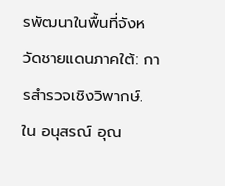รพัฒนาในพื้นที่จังหวัดชายแดนภาคใต้: การสำรวจเชิงวิพากษ์. ใน อนุสรณ์ อุณ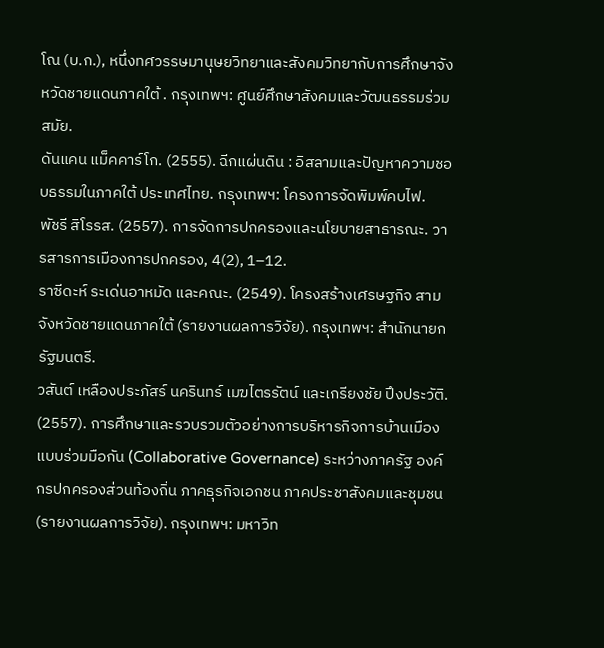โณ (บ.ก.), หนึ่งทศวรรษมานุษยวิทยาและสังคมวิทยากับการศึกษาจังหวัดชายแดนภาคใต้ . กรุงเทพฯ: ศูนย์ศึกษาสังคมและวัฒนธรรมร่วมสมัย.
ดันแคน แม็คคาร์โก. (2555). ฉีกแผ่นดิน : อิสลามและปัญหาความชอบธรรมในภาคใต้ ประเทศไทย. กรุงเทพฯ: โครงการจัดพิมพ์คบไฟ.
พัชรี สิโรรส. (2557). การจัดการปกครองและนโยบายสาธารณะ. วารสารการเมืองการปกครอง, 4(2), 1–12.
ราซีดะห์ ระเด่นอาหมัด และคณะ. (2549). โครงสร้างเศรษฐกิจ สามจังหวัดชายแดนภาคใต้ (รายงานผลการวิจัย). กรุงเทพฯ: สำนักนายกรัฐมนตรี.
วสันต์ เหลืองประภัสร์ นครินทร์ เมฆไตรรัตน์ และเกรียงชัย ปึงประวัติ. (2557). การศึกษาและรวบรวมตัวอย่างการบริหารกิจการบ้านเมืองแบบร่วมมือกัน (Collaborative Governance) ระหว่างภาครัฐ องค์กรปกครองส่วนท้องถิ่น ภาคธุรกิจเอกชน ภาคประชาสังคมและชุมชน (รายงานผลการวิจัย). กรุงเทพฯ: มหาวิท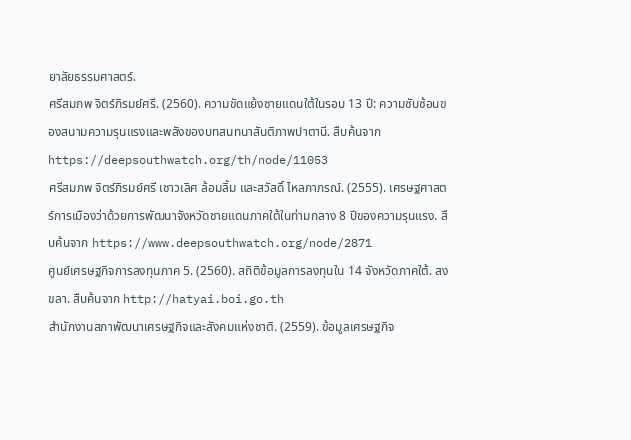ยาลัยธรรมศาสตร์.
ศรีสมภพ จิตร์ภิรมย์ศรี. (2560). ความขัดแย้งชายแดนใต้ในรอบ 13 ปี: ความซับซ้อนของสนามความรุนแรงและพลังของบทสนทนาสันติภาพปาตานี. สืบค้นจาก https://deepsouthwatch.org/th/node/11053
ศรีสมภพ จิตร์ภิรมย์ศรี เชาวเลิศ ล้อมลิ้ม และสวัสดิ์ ไหลภาภรณ์. (2555). เศรษฐศาสตร์การเมืองว่าด้วยการพัฒนาจังหวัดชายแดนภาคใต้ในท่ามกลาง 8 ปีของความรุนแรง. สืบค้นจาก https://www.deepsouthwatch.org/node/2871
ศูนย์เศรษฐกิจการลงทุนภาค 5. (2560). สถิติข้อมูลการลงทุนใน 14 จังหวัดภาคใต้. สงขลา. สืบค้นจาก http://hatyai.boi.go.th
สำนักงานสภาพัฒนาเศรษฐกิจและสังคมแห่งชาติ. (2559). ข้อมูลเศรษฐกิจ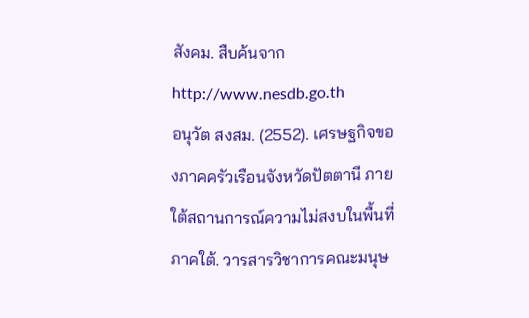สังคม. สืบค้นจาก http://www.nesdb.go.th
อนุวัต สงสม. (2552). เศรษฐกิจของภาคครัวเรือนจังหวัดปัตตานี ภายใต้สถานการณ์ความไม่สงบในพื้นที่ภาคใต้. วารสารวิชาการคณะมนุษ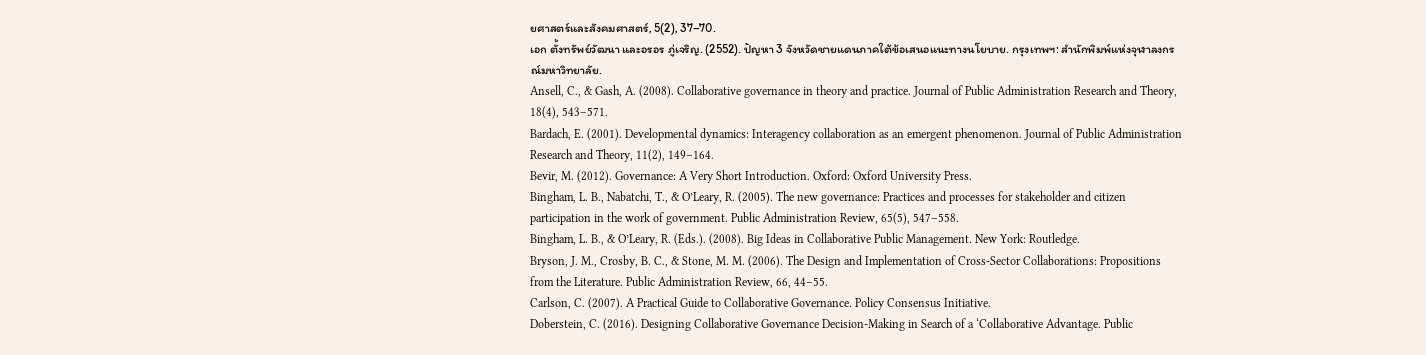ยศาสตร์และสังคมศาสตร์, 5(2), 37–70.
เอก ตั้งทรัพย์วัฒนา และอรอร ภู่เจริญ. (2552). ปัญหา 3 จังหวัดชายแดนภาคใต้ข้อเสนอแนะทางนโยบาย. กรุงเทพฯ: สำนักพิมพ์แห่งจุฬาลงกรณ์มหาวิทยาลัย.
Ansell, C., & Gash, A. (2008). Collaborative governance in theory and practice. Journal of Public Administration Research and Theory, 18(4), 543–571.
Bardach, E. (2001). Developmental dynamics: Interagency collaboration as an emergent phenomenon. Journal of Public Administration Research and Theory, 11(2), 149–164.
Bevir, M. (2012). Governance: A Very Short Introduction. Oxford: Oxford University Press.
Bingham, L. B., Nabatchi, T., & O’Leary, R. (2005). The new governance: Practices and processes for stakeholder and citizen participation in the work of government. Public Administration Review, 65(5), 547–558.
Bingham, L. B., & O’Leary, R. (Eds.). (2008). Big Ideas in Collaborative Public Management. New York: Routledge.
Bryson, J. M., Crosby, B. C., & Stone, M. M. (2006). The Design and Implementation of Cross-Sector Collaborations: Propositions from the Literature. Public Administration Review, 66, 44–55.
Carlson, C. (2007). A Practical Guide to Collaborative Governance. Policy Consensus Initiative.
Doberstein, C. (2016). Designing Collaborative Governance Decision-Making in Search of a ‘Collaborative Advantage. Public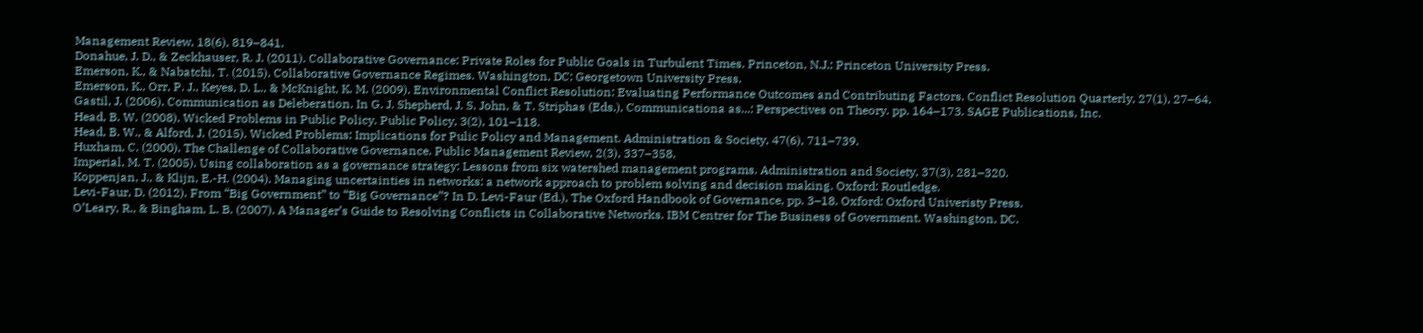Management Review, 18(6), 819–841.
Donahue, J. D., & Zeckhauser, R. J. (2011). Collaborative Governance: Private Roles for Public Goals in Turbulent Times. Princeton, N.J.: Princeton University Press.
Emerson, K., & Nabatchi, T. (2015). Collaborative Governance Regimes. Washington, DC: Georgetown University Press.
Emerson, K., Orr, P. J., Keyes, D. L., & McKnight, K. M. (2009). Environmental Conflict Resolution: Evaluating Performance Outcomes and Contributing Factors. Conflict Resolution Quarterly, 27(1), 27–64.
Gastil, J. (2006). Communication as Deleberation. In G. J. Shepherd, J. S. John, & T. Striphas (Eds.), Communicationa as...: Perspectives on Theory. pp. 164–173. SAGE Publications, Inc.
Head, B. W. (2008). Wicked Problems in Public Policy. Public Policy, 3(2), 101–118.
Head, B. W., & Alford, J. (2015). Wicked Problems: Implications for Pulic Policy and Management. Administration & Society, 47(6), 711–739.
Huxham, C. (2000). The Challenge of Collaborative Governance. Public Management Review, 2(3), 337–358.
Imperial, M. T. (2005). Using collaboration as a governance strategy: Lessons from six watershed management programs. Administration and Society, 37(3), 281–320.
Koppenjan, J., & Klijn, E.-H. (2004). Managing uncertainties in networks: a network approach to problem solving and decision making. Oxford: Routledge.
Levi-Faur, D. (2012). From “Big Government” to “Big Governance”? In D. Levi-Faur (Ed.), The Oxford Handbook of Governance, pp. 3–18. Oxford: Oxford Univeristy Press.
O’Leary, R., & Bingham, L. B. (2007). A Manager’s Guide to Resolving Conflicts in Collaborative Networks. IBM Centrer for The Business of Government. Washington, DC.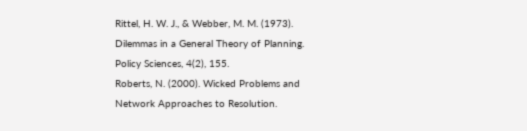Rittel, H. W. J., & Webber, M. M. (1973). Dilemmas in a General Theory of Planning. Policy Sciences, 4(2), 155.
Roberts, N. (2000). Wicked Problems and Network Approaches to Resolution.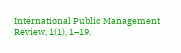International Public Management Review, 1(1), 1–19.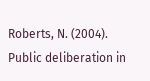Roberts, N. (2004). Public deliberation in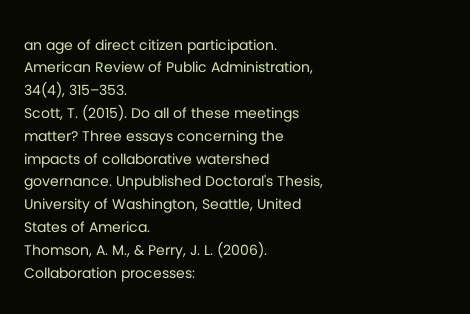an age of direct citizen participation. American Review of Public Administration, 34(4), 315–353.
Scott, T. (2015). Do all of these meetings matter? Three essays concerning the impacts of collaborative watershed governance. Unpublished Doctoral's Thesis, University of Washington, Seattle, United States of America.
Thomson, A. M., & Perry, J. L. (2006). Collaboration processes: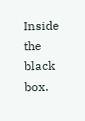Inside the black box.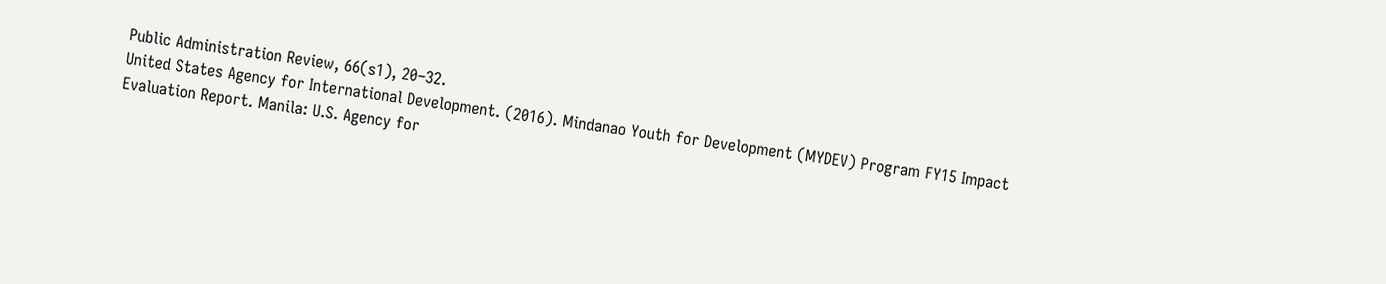Public Administration Review, 66(s1), 20–32.
United States Agency for International Development. (2016). Mindanao Youth for Development (MYDEV) Program FY15 Impact Evaluation Report. Manila: U.S. Agency for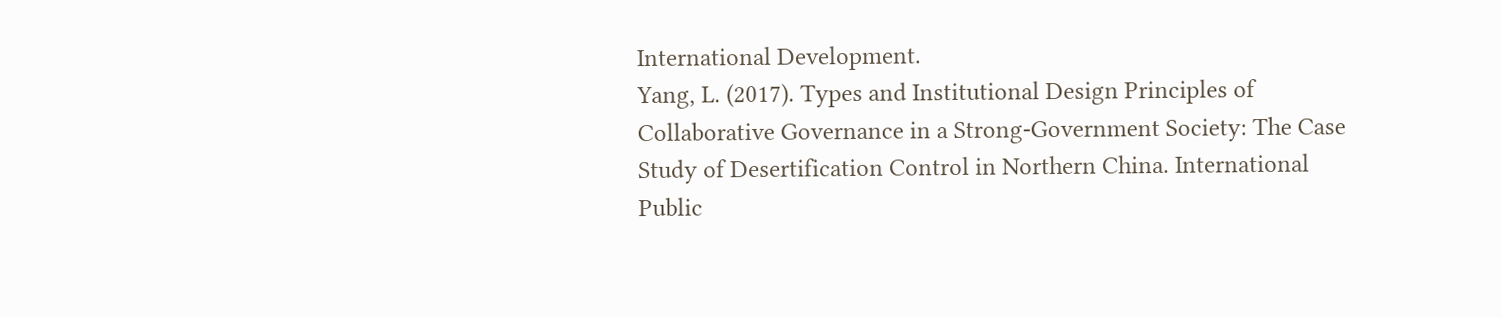International Development.
Yang, L. (2017). Types and Institutional Design Principles of Collaborative Governance in a Strong-Government Society: The Case Study of Desertification Control in Northern China. International Public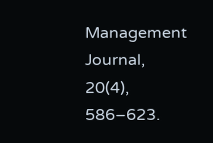Management Journal, 20(4), 586–623.